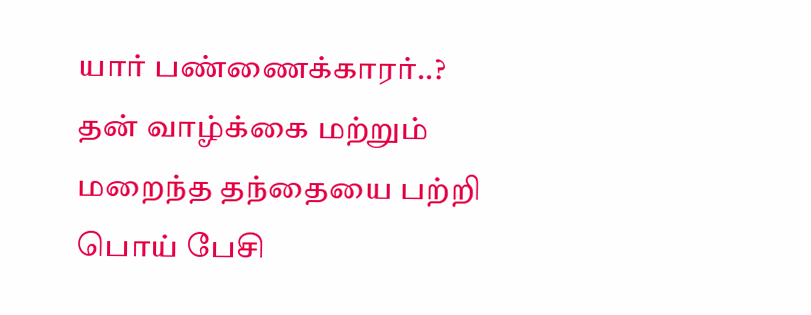யார் பண்ணைக்காரர்..? தன் வாழ்க்கை மற்றும் மறைந்த தந்தையை பற்றி பொய் பேசி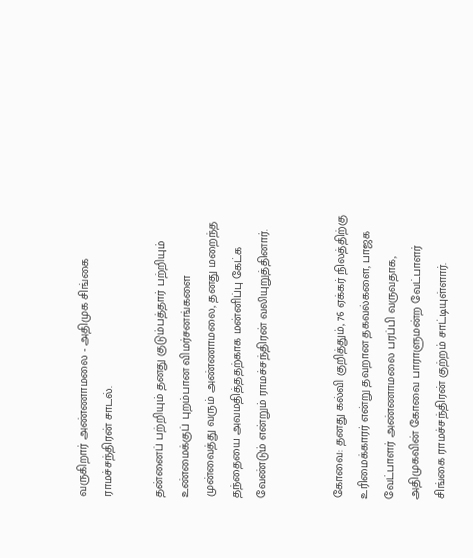வருகிறார் அண்ணாமலை - அதிமுக சிங்கை ராமச்சந்திரன் சாடல்.

தன்னைப் பற்றியும் தனது குடும்பத்தார் பற்றியும் உண்மைக்குப் புறம்பான விமர்சனங்களை முன்வைத்து வரும் அண்ணாமலை, தனது மறைந்த தந்தையை அவமதித்ததற்காக மன்னிப்பு கேட்க வேண்டும் என்றும் ராமச்சந்திரன் வலியுறுத்தினார்.


கோவை: தனது கல்வி குறித்தும், 76 ஏக்கர் நிலத்திற்கு உரிமைக்காரர் என்று தவறான தகவல்களை, பாஜக வேட்பாளர் அண்ணாமலை பரப்பி வருவதாக, அதிமுகவின் கோவை பாராளுமன்ற வேட்பாளர் சிங்கை ராமச்சந்திரன் குற்றம் சாட்டியுள்ளார்.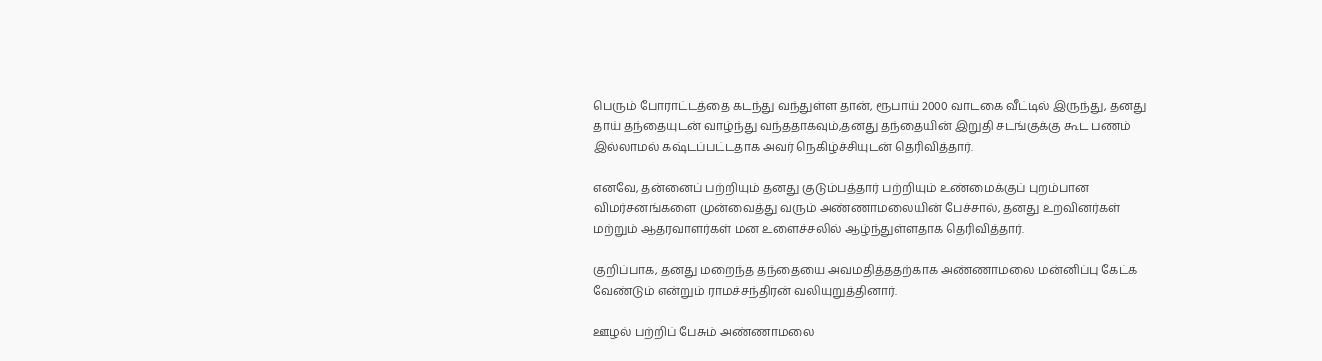பெரும் போராட்டத்தை கடந்து வந்துள்ள தான், ரூபாய் 2000 வாடகை வீட்டில் இருந்து, தனது தாய் தந்தையுடன் வாழ்ந்து வந்ததாகவும்,தனது தந்தையின் இறுதி சடங்குக்கு கூட பணம் இல்லாமல் கஷ்டப்பட்டதாக அவர் நெகிழ்ச்சியுடன் தெரிவித்தார்.

எனவே, தன்னைப் பற்றியும் தனது குடும்பத்தார் பற்றியும் உண்மைக்குப் புறம்பான விமர்சனங்களை முன்வைத்து வரும் அண்ணாமலையின் பேச்சால், தனது உறவினர்கள் மற்றும் ஆதரவாளர்கள் மன உளைச்சலில் ஆழ்ந்துள்ளதாக தெரிவித்தார்.

குறிப்பாக, தனது மறைந்த தந்தையை அவமதித்ததற்காக அண்ணாமலை மன்னிப்பு கேட்க வேண்டும் என்றும் ராமச்சந்திரன் வலியுறுத்தினார்.

ஊழல் பற்றிப் பேசும் அண்ணாமலை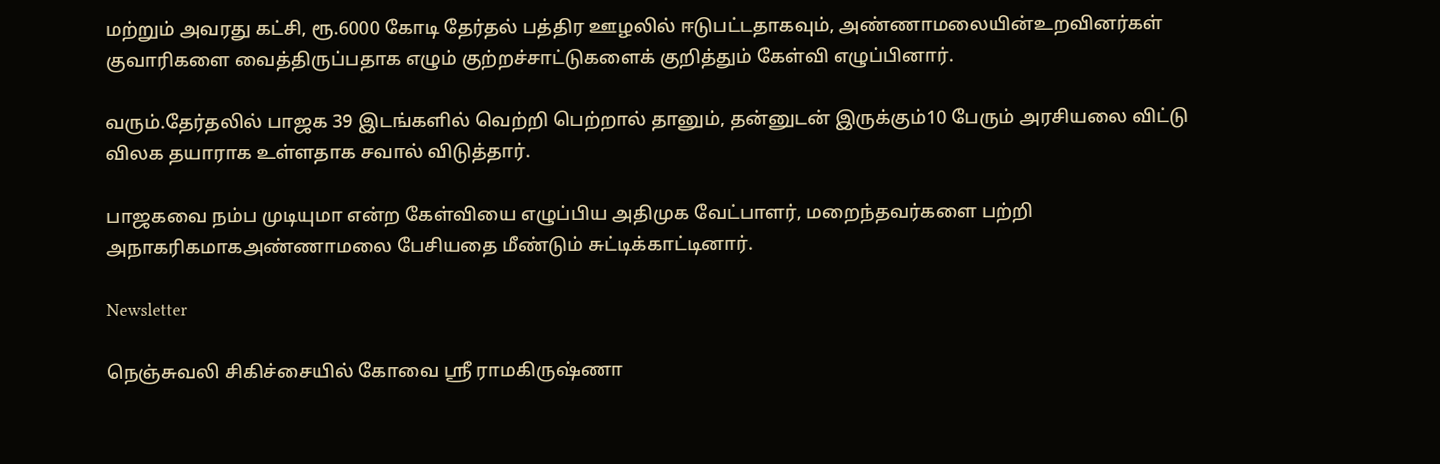மற்றும் அவரது கட்சி, ரூ.6000 கோடி தேர்தல் பத்திர ஊழலில் ஈடுபட்டதாகவும், அண்ணாமலையின்உறவினர்கள் குவாரிகளை வைத்திருப்பதாக எழும் குற்றச்சாட்டுகளைக் குறித்தும் கேள்வி எழுப்பினார்.

வரும்.தேர்தலில் பாஜக 39 இடங்களில் வெற்றி பெற்றால் தானும், தன்னுடன் இருக்கும்10 பேரும் அரசியலை விட்டு விலக தயாராக உள்ளதாக சவால் விடுத்தார்.

பாஜகவை நம்ப முடியுமா என்ற கேள்வியை எழுப்பிய அதிமுக வேட்பாளர், மறைந்தவர்களை பற்றி அநாகரிகமாகஅண்ணாமலை பேசியதை மீண்டும் சுட்டிக்காட்டினார்.

Newsletter

நெஞ்சுவலி சிகிச்சையில் கோவை ஸ்ரீ ராமகிருஷ்ணா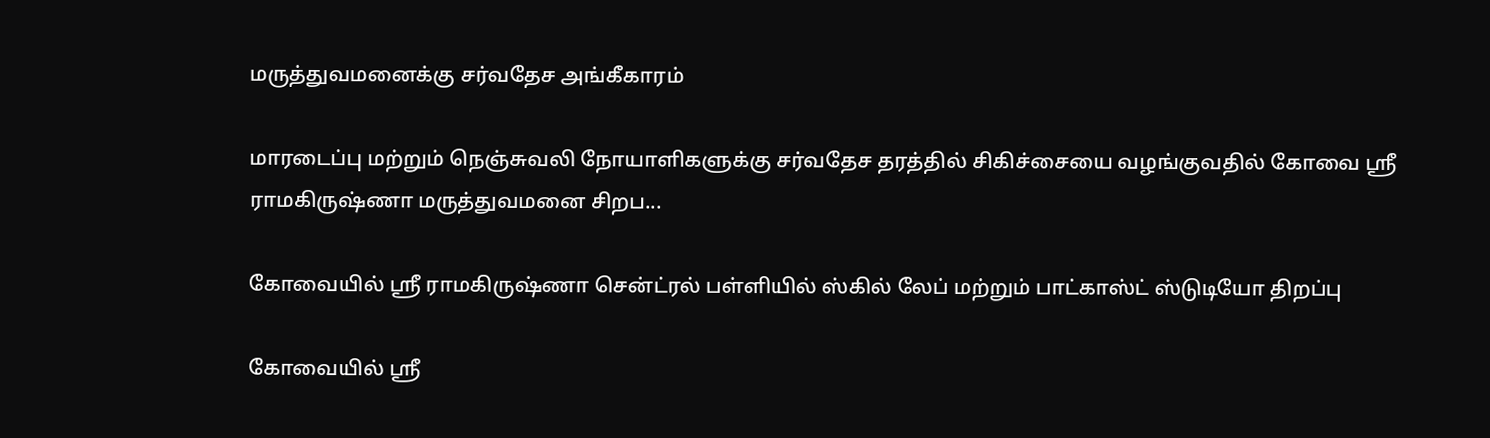மருத்துவமனைக்கு சர்வதேச அங்கீகாரம்

மாரடைப்பு மற்றும் நெஞ்சுவலி நோயாளிகளுக்கு சர்வதேச தரத்தில் சிகிச்சையை வழங்குவதில் கோவை ஸ்ரீ ராமகிருஷ்ணா மருத்துவமனை சிறப...

கோவையில் ஸ்ரீ ராமகிருஷ்ணா சென்ட்ரல் பள்ளியில் ஸ்கில் லேப் மற்றும் பாட்காஸ்ட் ஸ்டுடியோ திறப்பு

கோவையில் ஸ்ரீ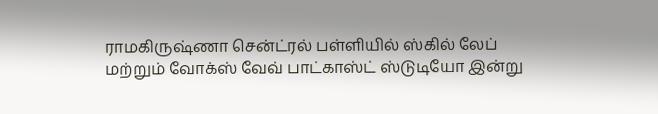ராமகிருஷ்ணா சென்ட்ரல் பள்ளியில் ஸ்கில் லேப் மற்றும் வோக்ஸ் வேவ் பாட்காஸ்ட் ஸ்டுடியோ இன்று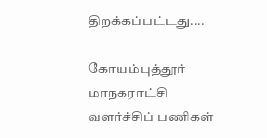திறக்கப்பட்டது....

கோயம்புத்தூர் மாநகராட்சி வளர்ச்சிப் பணிகள்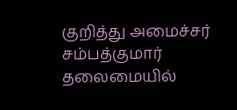குறித்து அமைச்சர் சம்பத்குமார் தலைமையில்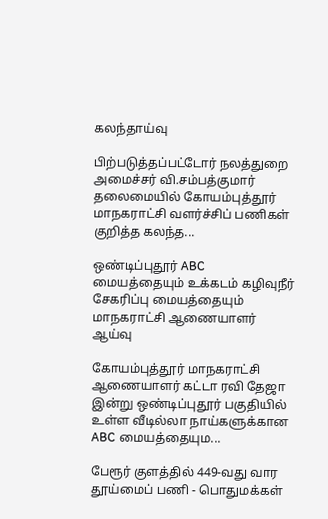கலந்தாய்வு

பிற்படுத்தப்பட்டோர் நலத்துறை அமைச்சர் வி.சம்பத்குமார் தலைமையில் கோயம்புத்தூர் மாநகராட்சி வளர்ச்சிப் பணிகள் குறித்த கலந்த...

ஒண்டிப்புதூர் ABC மையத்தையும் உக்கடம் கழிவுநீர் சேகரிப்பு மையத்தையும் மாநகராட்சி ஆணையாளர் ஆய்வு

கோயம்புத்தூர் மாநகராட்சி ஆணையாளர் கட்டா ரவி தேஜா இன்று ஒண்டிப்புதூர் பகுதியில் உள்ள வீடில்லா நாய்களுக்கான ABC மையத்தையும...

பேரூர் குளத்தில் 449-வது வார தூய்மைப் பணி - பொதுமக்கள்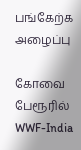பங்கேற்க அழைப்பு

கோவை பேரூரில் WWF-India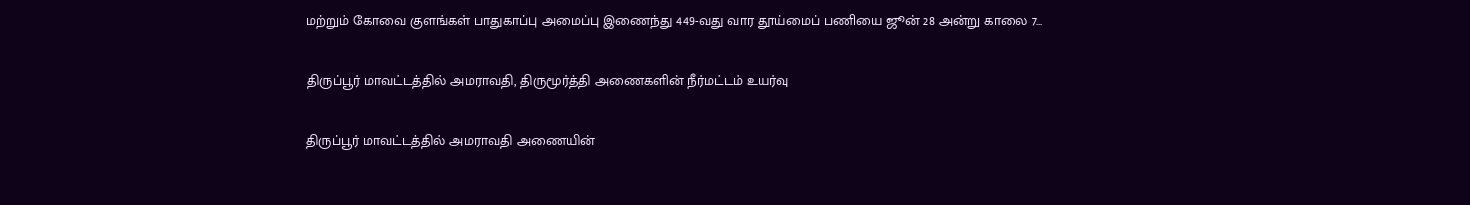மற்றும் கோவை குளங்கள் பாதுகாப்பு அமைப்பு இணைந்து 449-வது வார தூய்மைப் பணியை ஜூன் 28 அன்று காலை 7...

திருப்பூர் மாவட்டத்தில் அமராவதி, திருமூர்த்தி அணைகளின் நீர்மட்டம் உயர்வு

திருப்பூர் மாவட்டத்தில் அமராவதி அணையின்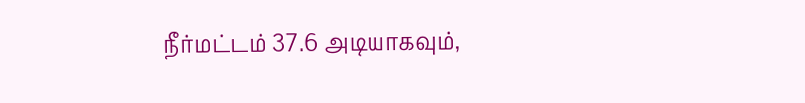நீர்மட்டம் 37.6 அடியாகவும்,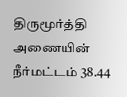திருமூர்த்தி அணையின் நீர்மட்டம் 38.44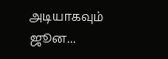அடியாகவும் ஜூன...